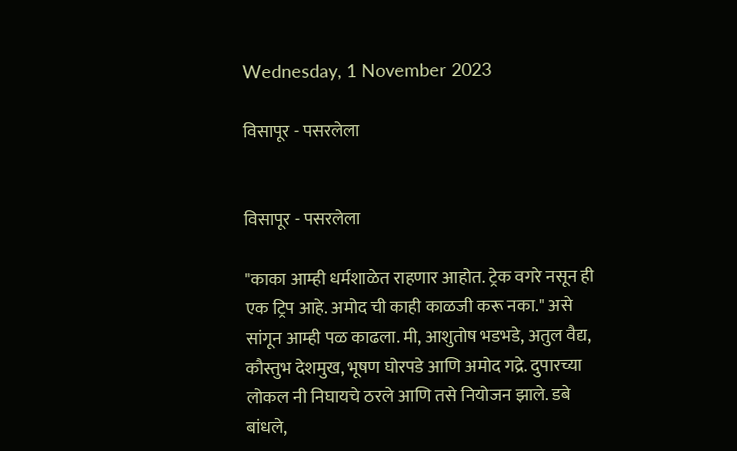Wednesday, 1 November 2023

विसापूर - पसरलेला


विसापूर - पसरलेला

"काका आम्ही धर्मशाळेत राहणार आहोत. ट्रेक वगरे नसून ही एक ट्रिप आहे. अमोद ची काही काळजी करू नका." असे सांगून आम्ही पळ काढला. मी, आशुतोष भडभडे, अतुल वैद्य, कौस्तुभ देशमुख, भूषण घोरपडे आणि अमोद गद्रे. दुपारच्या लोकल नी निघायचे ठरले आणि तसे नियोजन झाले. डबे बांधले,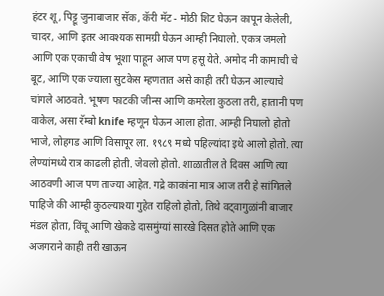हंटर शू, पिट्टू जुनाबाजार सॅक, कॅरी मॅट - मोठी शिट घेऊन कापून केलेली, चादर, आणि इतर आवश्यक सामग्री घेऊन आम्ही निघालो. एकत्र जमलो आणि एक एकाची वेष भूशा पाहून आज पण हसू येते. अमोद नी कामाची चे बूट, आणि एक ज्याला सुटकेस म्हणतात असे काही तरी घेऊन आल्याचे चांगले आठवते. भूषण फाटकी जीन्स आणि कमरेला कुठला तरी, हातानी पण वाकेल, असा रॅम्बो knife म्हणून घेऊन आला होता. आम्ही निघालो होतो भाजे, लोहगड आणि विसापूर ला. १९८९ मध्ये पहिल्यांदा इथे आलो होतो. त्या लेण्यांमध्ये रात्र काढली होती. जेवलो होतो. शाळातील ते दिवस आणि त्या आठवणी आज पण ताज्या आहेत. गद्रे काकांना मात्र आज तरी हे सांगितले पाहिजे की आम्ही कुठल्याश्या गुहेत राहिलो होतो, तिथे वट्वागुळांनी बाजार मंडल होता, विंचू आणि खेकडे दासमुंग्यां सारखे दिसत होते आणि एक अजगराने काही तरी खाऊन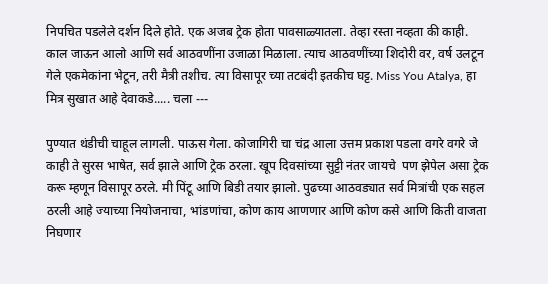निपचित पडलेले दर्शन दिले होते. एक अजब ट्रेक होता पावसाळ्यातला. तेव्हा रस्ता नव्हता की काही. काल जाऊन आलो आणि सर्व आठवणींना उजाळा मिळाला. त्याच आठवणींच्या शिदोरी वर, वर्ष उलटून गेले एकमेकांना भेटून, तरी मैत्री तशीच. त्या विसापूर च्या तटबंदी इतकीच घट्ट. Miss You Atalya, हा मित्र सुखात आहे देवाकडे..... चला ---

पुण्यात थंडीची चाहूल लागली. पाऊस गेला. कोजागिरी चा चंद्र आला उत्तम प्रकाश पडला वगरे वगरे जे काही ते सुरस भाषेत, सर्व झाले आणि ट्रेक ठरला. खूप दिवसांच्या सुट्टी नंतर जायचे  पण झेपेल असा ट्रेक करू म्हणून विसापूर ठरले. मी पिंटू आणि बिडी तयार झालो. पुढच्या आठवड्यात सर्व मित्रांची एक सहल ठरली आहे ज्याच्या नियोजनाचा, भांडणांचा, कोण काय आणणार आणि कोण कसे आणि किती वाजता निघणार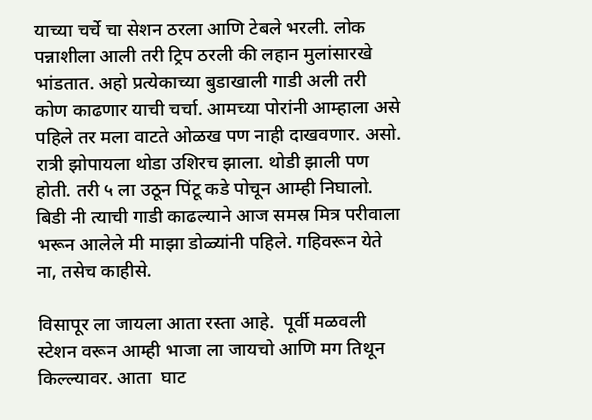याच्या चर्चे चा सेशन ठरला आणि टेबले भरली. लोक पन्नाशीला आली तरी ट्रिप ठरली की लहान मुलांसारखे भांडतात. अहो प्रत्येकाच्या बुडाखाली गाडी अली तरी कोण काढणार याची चर्चा. आमच्या पोरांनी आम्हाला असे पहिले तर मला वाटते ओळख पण नाही दाखवणार. असो.  रात्री झोपायला थोडा उशिरच झाला. थोडी झाली पण होती. तरी ५ ला उठून पिंटू कडे पोचून आम्ही निघालो. बिडी नी त्याची गाडी काढल्याने आज समस्र मित्र परीवाला भरून आलेले मी माझा डोळ्यांनी पहिले. गहिवरून येते ना, तसेच काहीसे.

विसापूर ला जायला आता रस्ता आहे.  पूर्वी मळवली स्टेशन वरून आम्ही भाजा ला जायचो आणि मग तिथून किल्ल्यावर. आता  घाट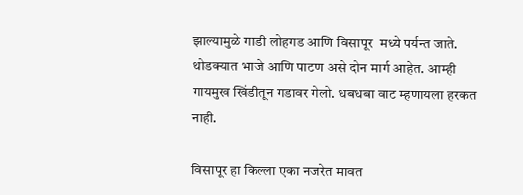झाल्यामुळे गाडी लोहगड आणि विसापूर  मध्ये पर्यन्त जाते.  थोडक्यात भाजे आणि पाटण असे दोन मार्ग आहेत. आम्ही गायमुख खिंडीतून गडावर गेलो. धबधबा वाट म्हणायला हरकत नाही.

विसापूर हा किल्ला एका नजरेत मावत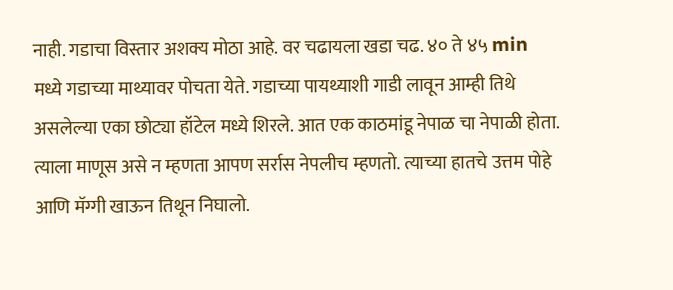नाही. गडाचा विस्तार अशक्य मोठा आहे. वर चढायला खडा चढ. ४० ते ४५ min मध्ये गडाच्या माथ्यावर पोचता येते. गडाच्या पायथ्याशी गाडी लावून आम्ही तिथे असलेल्या एका छोट्या हॉटेल मध्ये शिरले. आत एक काठमांडू नेपाळ चा नेपाळी होता. त्याला माणूस असे न म्हणता आपण सर्रास नेपलीच म्हणतो. त्याच्या हातचे उत्तम पोहे आणि मॅग्गी खाऊन तिथून निघालो.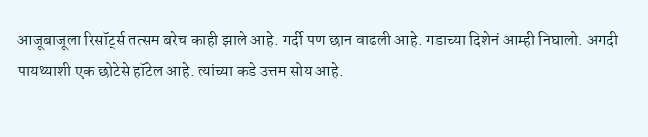आजूबाजूला रिसॉर्ट्स तत्सम बरेच काही झाले आहे. गर्दी पण छान वाढली आहे. गडाच्या दिशेनं आम्ही निघालो. अगदी पायथ्याशी एक छोटेसे हॉटेल आहे. त्यांच्या कडे उत्तम सोय आहे.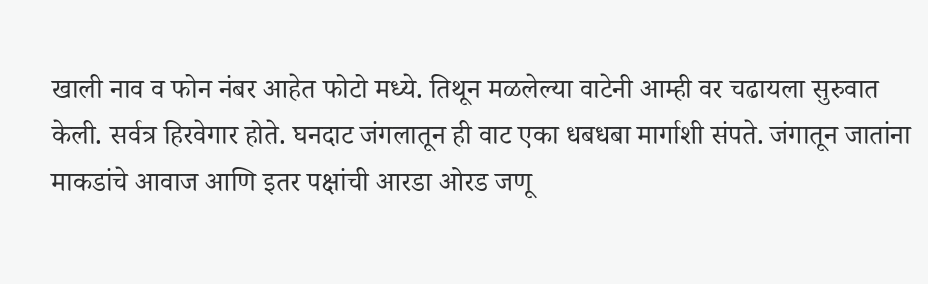खाली नाव व फोन नंबर आहेत फोटो मध्ये. तिथून मळलेल्या वाटेनी आम्ही वर चढायला सुरुवात केली. सर्वत्र हिरवेगार होते. घनदाट जंगलातून ही वाट एका धबधबा मार्गाशी संपते. जंगातून जातांना माकडांचे आवाज आणि इतर पक्षांची आरडा ओरड जणू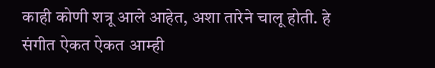काही कोणी शत्रू आले आहेत, अशा तारेने चालू होती. हे संगीत ऐकत ऐकत आम्ही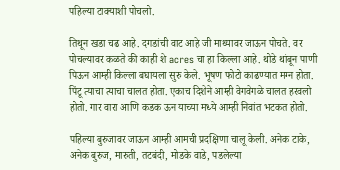पहिल्या टाक्याशी पोचलो.

तिथून खडा चढ आहे. दगडांची वाट आहे जी माथ्यावर जाऊन पोचते. वर पोचल्यावर कळते की काही शे acres चा हा किल्ला आहे. थोडे थांबून पाणी पिऊन आम्ही किल्ला बघायला सुरु केले. भूषण फोटो काढण्यात मग्न होता. पिंटू त्याचा त्याचा चालत होता. एकाच दिशेने आम्ही वेगवेगळे चालत हरवलो होतो. गार वारा आणि कडक ऊन याच्या मध्ये आम्ही निवांत भटकत होतो.

पहिल्या बुरुजावर जाऊन आम्ही आमची प्रदक्षिणा चालू केली. अनेक टाके, अनेक बुरुज, मारुती, तटबंदी, मोडके वाडे, पडलेल्या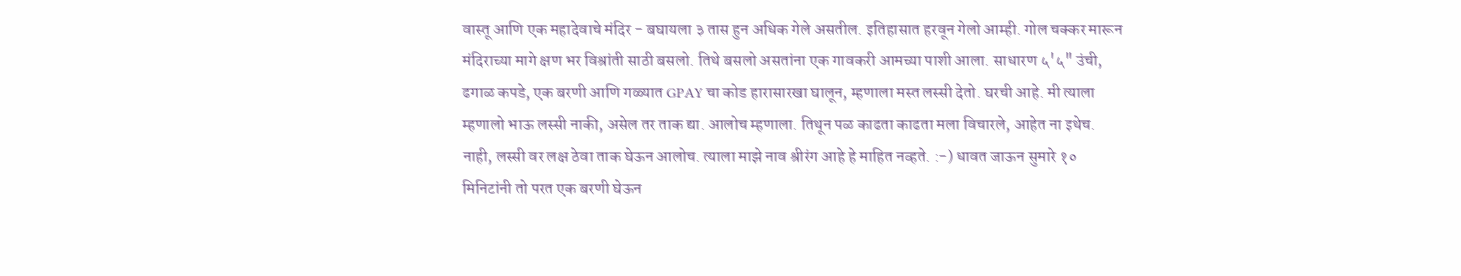वास्तू आणि एक महादेवाचे मंदिर - बघायला ३ तास हुन अधिक गेले असतील. इतिहासात हरवून गेलो आम्ही. गोल चक्कर मारून मंदिराच्या मागे क्षण भर विश्रांती साठी बसलो. तिथे बसलो असतांना एक गावकरी आमच्या पाशी आला. साधारण ५'५" उंची, ढगाळ कपडे, एक बरणी आणि गळ्यात GPAY चा कोड हारासारखा घालून, म्हणाला मस्त लस्सी देतो. घरची आहे. मी त्याला म्हणालो भाऊ लस्सी नाकी, असेल तर ताक द्या. आलोच म्हणाला. तिथून पळ काढता काढता मला विचारले, आहेत ना इथेच. नाही, लस्सी वर लक्ष ठेवा ताक घेऊन आलोच. त्याला माझे नाव श्रीरंग आहे हे माहित नव्हते. :-) धावत जाऊन सुमारे १० मिनिटांनी तो परत एक बरणी घेऊन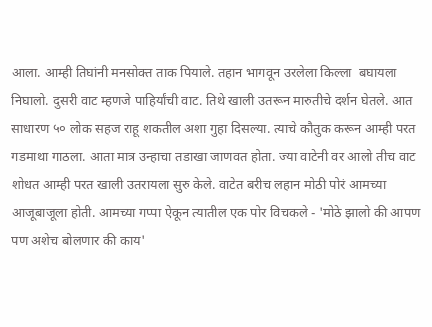आला. आम्ही तिघांनी मनसोक्त ताक पियाले. तहान भागवून उरलेला किल्ला  बघायला निघालो. दुसरी वाट म्हणजे पाहिर्यांची वाट. तिथे खाली उतरून मारुतीचे दर्शन घेतले. आत साधारण ५० लोक सहज राहू शकतील अशा गुहा दिसल्या. त्याचे कौतुक करून आम्ही परत गडमाथा गाठला. आता मात्र उन्हाचा तडाखा जाणवत होता. ज्या वाटेनी वर आलो तीच वाट शोधत आम्ही परत खाली उतरायला सुरु केले. वाटेत बरीच लहान मोठी पोरं आमच्या आजूबाजूला होती. आमच्या गप्पा ऐकून त्यातील एक पोर विचकले - 'मोठे झालो की आपण पण अशेच बोलणार की काय'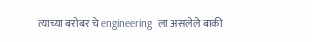त्याच्या बरोबर चे engineering  ला असलेले बाकी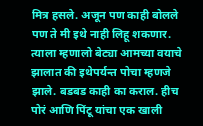मित्र हसले. अजून पण काही बोलले पण ते मी इथे नाही लिहू शकणार. त्याला म्हणालो बेट्या आमच्या वयाचे झालात की इथेपर्यन्त पोचा म्हणजे झाले. बडबड काही का कराल. हीच पोरं आणि पिंटू यांचा एक खाली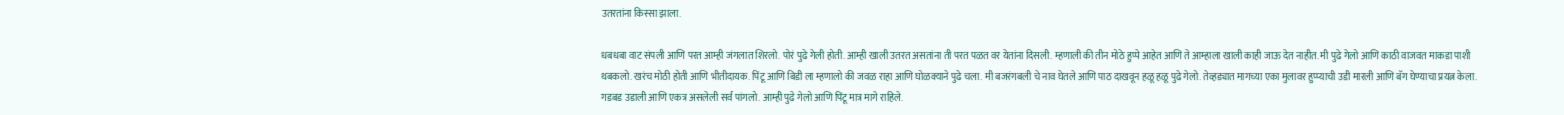उतरतांना किस्सा झाला.

धबधबा वाट संपली आणि परत आम्ही जंगलात शिरलो. पोरं पुढे गेली होती. आम्ही खाली उतरत असतांना ती परत पळत वर येतांना दिसली. म्हणाली की तीन मोठे हुप्पे आहेत आणि ते आम्हाला खाली काही जाऊ देत नाहीत. मी पुढे गेलो आणि काठी वाजवत माकडा पाशी थबकलो. खरंच मोठी होती आणि भीतीदायक. पिंटू आणि बिडी ला म्हणालो की जवळ राहा आणि घोळक्याने पुढे चला. मी बजरंगबली चे नाव घेतले आणि पाठ दाखवून हळू हळू पुढे गेलो. तेव्हड्यात मागच्या एका मुलावर हुप्प्याची उडी मारली आणि बॅग घेण्याचा प्रयत्न केला. गडबड उडाली आणि एकत्र असलेली सर्व पांगलो. आम्ही पुढे गेलो आणि पिंटू मात्र मागे राहिले.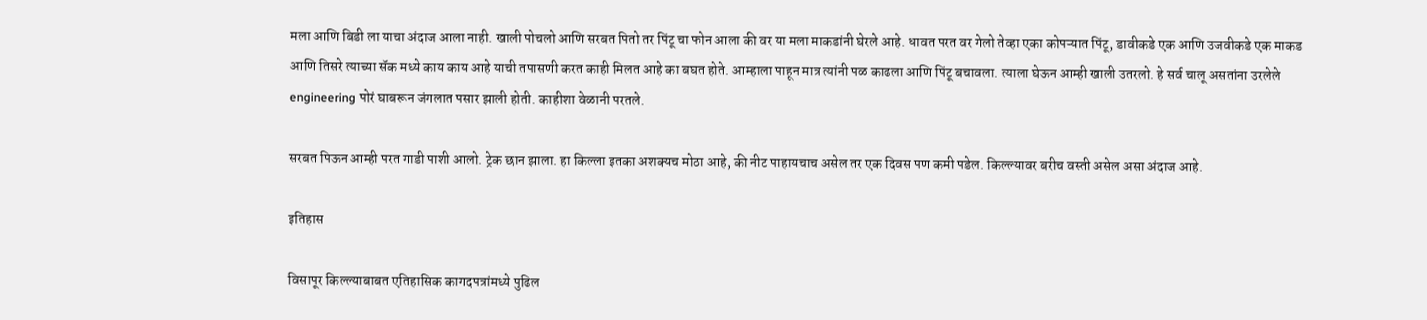मला आणि बिडी ला याचा अंदाज आला नाही. खाली पोचलो आणि सरबत पितो तर पिंटू चा फोन आला की वर या मला माकडांनी घेरले आहे. धावत परत वर गेलो तेव्हा एका कोपऱ्यात पिंटू, डावीकडे एक आणि उजवीकडे एक माकड आणि तिसरे त्याच्या सॅक मध्ये काय काय आहे याची तपासणी करत काही मिलत आहे का बघत होते. आम्हाला पाहून मात्र त्यांनी पळ काढला आणि पिंटू बचावला. त्याला घेऊन आम्ही खाली उतरलो. हे सर्व चालू असतांना उरलेले engineering पोरं घाबरून जंगलात पसार झाली होती. काहीशा वेळानी परतले.

सरबत पिऊन आम्ही परत गाडी पाशी आलो. ट्रेक छान झाला. हा किल्ला इतका अशक्यच मोठा आहे, की नीट पाहायचाच असेल तर एक दिवस पण कमी पडेल. किल्ल्यावर बरीच वस्ती असेल असा अंदाज आहे.

इतिहास

विसापूर किल्ल्याबाबत एतिहासिक कागदपत्रांमध्ये पुढिल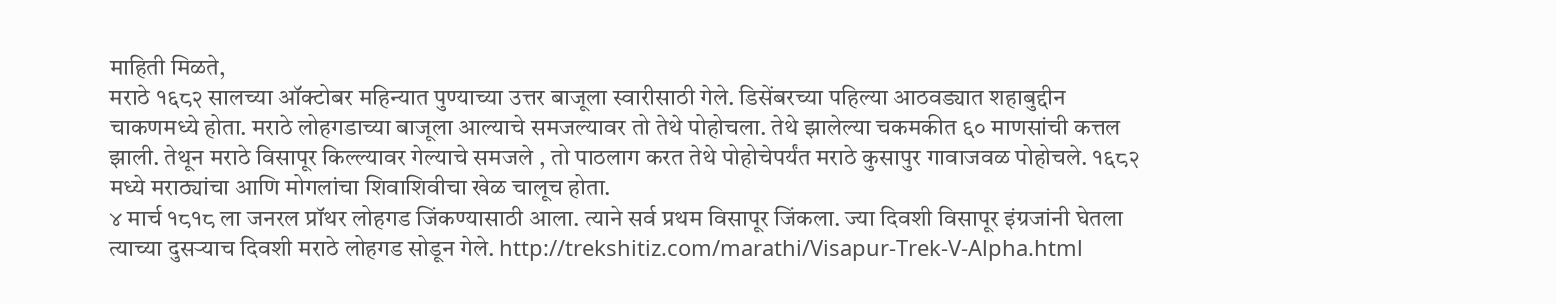माहिती मिळते,
मराठे १६८२ सालच्या ऑक्टोबर महिन्यात पुण्याच्या उत्तर बाजूला स्वारीसाठी गेले. डिसेंबरच्या पहिल्या आठवड्यात शहाबुद्दीन चाकणमध्ये होता. मराठे लोहगडाच्या बाजूला आल्याचे समजल्यावर तो तेथे पोहोचला. तेथे झालेल्या चकमकीत ६० माणसांची कत्तल झाली. तेथून मराठे विसापूर किल्ल्यावर गेल्याचे समजले , तो पाठलाग करत तेथे पोहोचेपर्यंत मराठे कुसापुर गावाजवळ पोहोचले. १६८२ मध्ये मराठ्यांचा आणि मोगलांचा शिवाशिवीचा खेळ चालूच होता.
४ मार्च १८१८ ला जनरल प्रॉथर लोहगड जिंकण्यासाठी आला. त्याने सर्व प्रथम विसापूर जिंकला. ज्या दिवशी विसापूर इंग्रजांनी घेतला त्याच्या दुसर्‍याच दिवशी मराठे लोहगड सोडून गेले. http://trekshitiz.com/marathi/Visapur-Trek-V-Alpha.html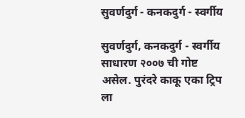सुवर्णदुर्ग - कनकदुर्ग - स्वर्गीय

सुवर्णदुर्ग, कनकदुर्ग - स्वर्गीय  साधारण २००७ ची गोष्ट असेल. पुरंदरे काकू एका ट्रिप ला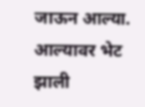जाऊन आल्या. आल्यावर भेट झाली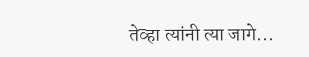तेव्हा त्यांनी त्या जागे...